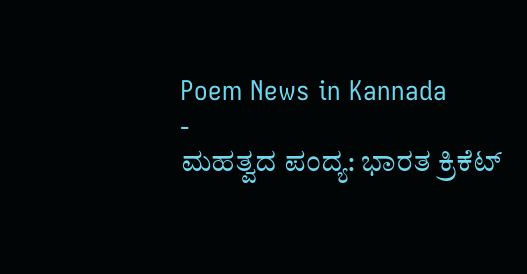Poem News in Kannada
-
ಮಹತ್ವದ ಪಂದ್ಯ: ಭಾರತ ಕ್ರಿಕೆಟ್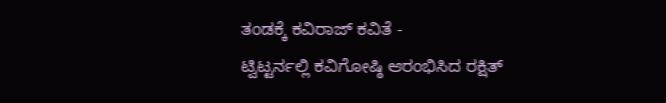ತಂಡಕ್ಕೆ ಕವಿರಾಜ್ ಕವಿತೆ -
ಟ್ವಿಟ್ಟರ್ನಲ್ಲಿ ಕವಿಗೋಷ್ಠಿ ಆರಂಭಿಸಿದ ರಕ್ಷಿತ್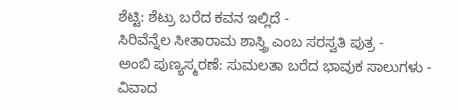ಶೆಟ್ಟಿ: ಶೆಟ್ರು ಬರೆದ ಕವನ ಇಲ್ಲಿದೆ -
ಸಿರಿವೆನ್ನೆಲ ಸೀತಾರಾಮ ಶಾಸ್ತ್ರಿ ಎಂಬ ಸರಸ್ವತಿ ಪುತ್ರ -
ಅಂಬಿ ಪುಣ್ಯಸ್ಮರಣೆ: ಸುಮಲತಾ ಬರೆದ ಭಾವುಕ ಸಾಲುಗಳು -
ವಿವಾದ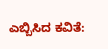ಎಬ್ಬಿಸಿದ ಕವಿತೆ: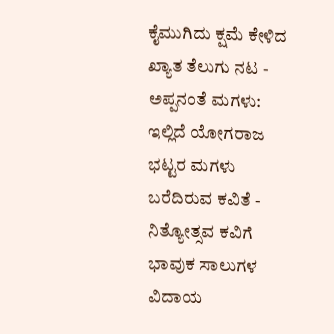ಕೈಮುಗಿದು ಕ್ಷಮೆ ಕೇಳಿದ ಖ್ಯಾತ ತೆಲುಗು ನಟ -
ಅಪ್ಪನಂತೆ ಮಗಳು: ಇಲ್ಲಿದೆ ಯೋಗರಾಜ ಭಟ್ಟರ ಮಗಳು ಬರೆದಿರುವ ಕವಿತೆ -
ನಿತ್ಯೋತ್ಸವ ಕವಿಗೆ ಭಾವುಕ ಸಾಲುಗಳ ವಿದಾಯ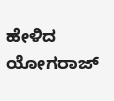ಹೇಳಿದ ಯೋಗರಾಜ್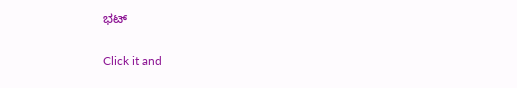ಭಟ್


Click it and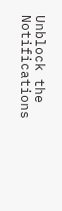Unblock the Notifications